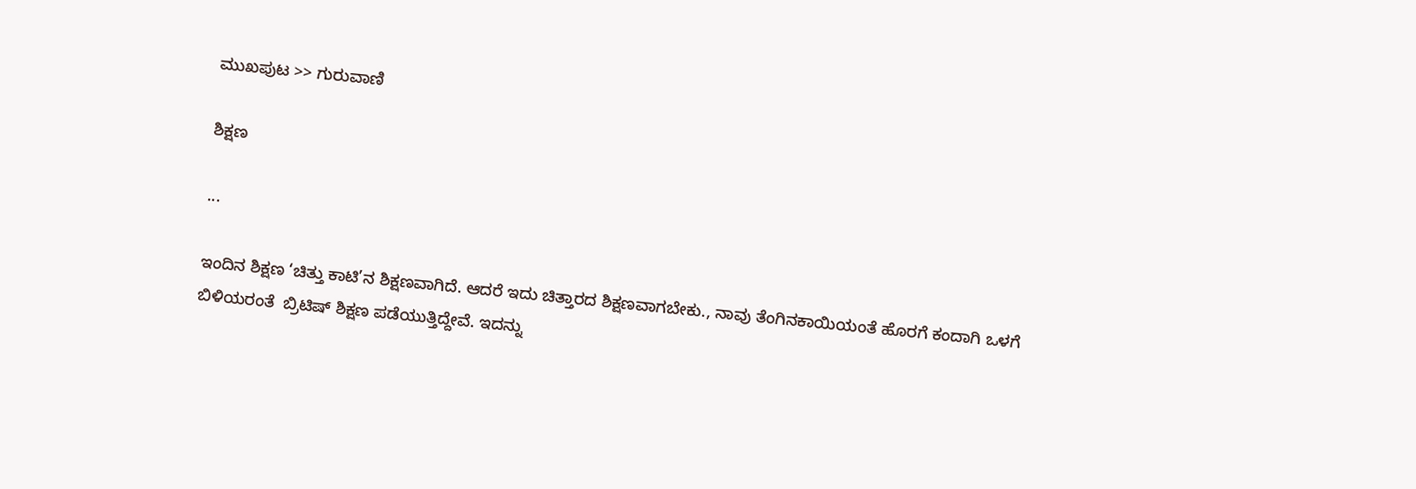ಮುಖಪುಟ >> ಗುರುವಾಣಿ

ಶಿಕ್ಷಣ

...

ಇಂದಿನ ಶಿಕ್ಷಣ ‘ಚಿತ್ತು ಕಾಟಿ’ನ ಶಿಕ್ಷಣವಾಗಿದೆ. ಆದರೆ ಇದು ಚಿತ್ತಾರದ ಶಿಕ್ಷಣವಾಗಬೇಕು., ನಾವು ತೆಂಗಿನಕಾಯಿಯಂತೆ ಹೊರಗೆ ಕಂದಾಗಿ ಒಳಗೆ ಬಿಳಿಯರಂತೆ  ಬ್ರಿಟಿಷ್ ಶಿಕ್ಷಣ ಪಡೆಯುತ್ತಿದ್ದೇವೆ. ಇದನ್ನು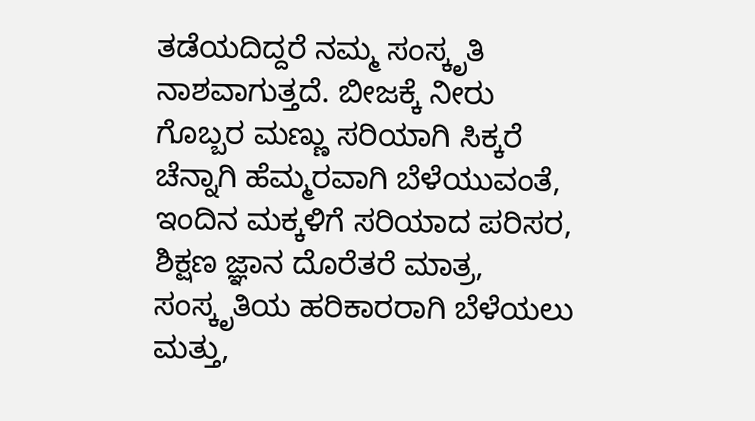ತಡೆಯದಿದ್ದರೆ ನಮ್ಮ ಸಂಸ್ಕೃತಿ ನಾಶವಾಗುತ್ತದೆ. ಬೀಜಕ್ಕೆ ನೀರು ಗೊಬ್ಬರ ಮಣ್ಣು ಸರಿಯಾಗಿ ಸಿಕ್ಕರೆ ಚೆನ್ನಾಗಿ ಹೆಮ್ಮರವಾಗಿ ಬೆಳೆಯುವಂತೆ, ಇಂದಿನ ಮಕ್ಕಳಿಗೆ ಸರಿಯಾದ ಪರಿಸರ, ಶಿಕ್ಷಣ ಜ್ಞಾನ ದೊರೆತರೆ ಮಾತ್ರ, ಸಂಸ್ಕೃತಿಯ ಹರಿಕಾರರಾಗಿ ಬೆಳೆಯಲು ಮತ್ತು,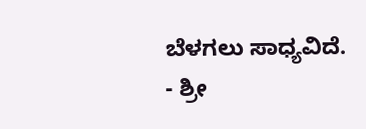ಬೆಳಗಲು ಸಾಧ್ಯವಿದೆ.
- ಶ್ರೀ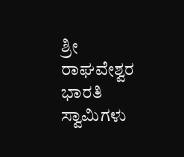ಶ್ರೀ ರಾಘವೇಶ್ವರ ಭಾರತಿ ಸ್ವಾಮಿಗಳು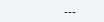---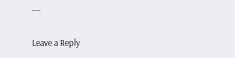---

Leave a Reply